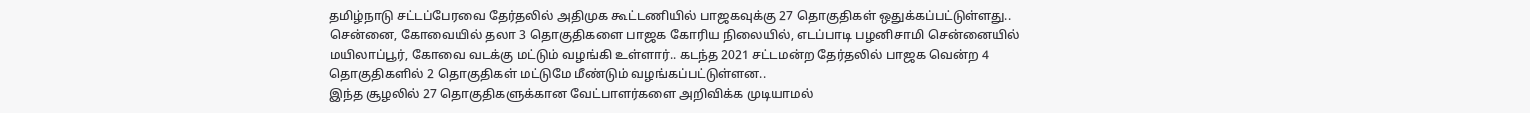தமிழ்நாடு சட்டப்பேரவை தேர்தலில் அதிமுக கூட்டணியில் பாஜகவுக்கு 27 தொகுதிகள் ஒதுக்கப்பட்டுள்ளது.. சென்னை, கோவையில் தலா 3 தொகுதிகளை பாஜக கோரிய நிலையில், எடப்பாடி பழனிசாமி சென்னையில் மயிலாப்பூர், கோவை வடக்கு மட்டும் வழங்கி உள்ளார்.. கடந்த 2021 சட்டமன்ற தேர்தலில் பாஜக வென்ற 4 தொகுதிகளில் 2 தொகுதிகள் மட்டுமே மீண்டும் வழங்கப்பட்டுள்ளன..
இந்த சூழலில் 27 தொகுதிகளுக்கான வேட்பாளர்களை அறிவிக்க முடியாமல்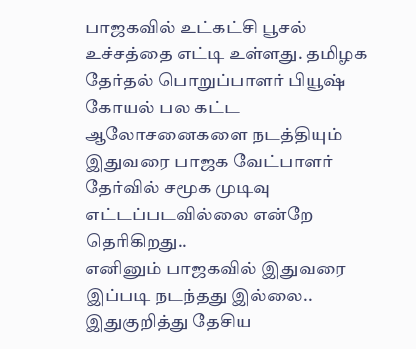பாஜகவில் உட்கட்சி பூசல் உச்சத்தை எட்டி உள்ளது. தமிழக தேர்தல் பொறுப்பாளர் பியூஷ் கோயல் பல கட்ட ஆலோசனைகளை நடத்தியும் இதுவரை பாஜக வேட்பாளர் தேர்வில் சமூக முடிவு எட்டப்படவில்லை என்றே தெரிகிறது..
எனினும் பாஜகவில் இதுவரை இப்படி நடந்தது இல்லை.. இதுகுறித்து தேசிய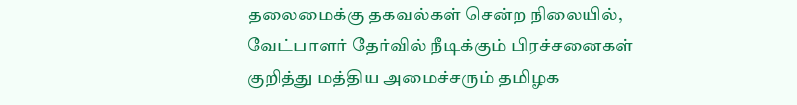தலைமைக்கு தகவல்கள் சென்ற நிலையில், வேட்பாளர் தேர்வில் நீடிக்கும் பிரச்சனைகள் குறித்து மத்திய அமைச்சரும் தமிழக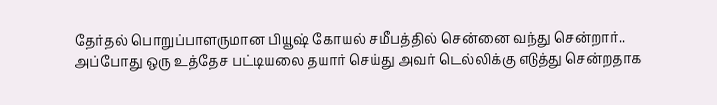தேர்தல் பொறுப்பாளருமான பியூஷ் கோயல் சமீபத்தில் சென்னை வந்து சென்றார்.. அப்போது ஒரு உத்தேச பட்டியலை தயார் செய்து அவர் டெல்லிக்கு எடுத்து சென்றதாக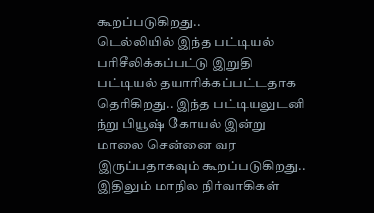கூறப்படுகிறது..
டெல்லியில் இந்த பட்டியல் பரிசீலிக்கப்பட்டு இறுதி பட்டியல் தயாரிக்கப்பட்டதாக தெரிகிறது.. இந்த பட்டியலுடனி ந்று பியூஷ் கோயல் இன்று மாலை சென்னை வர இருப்பதாகவும் கூறப்படுகிறது.. இதிலும் மாநில நிர்வாகிகள்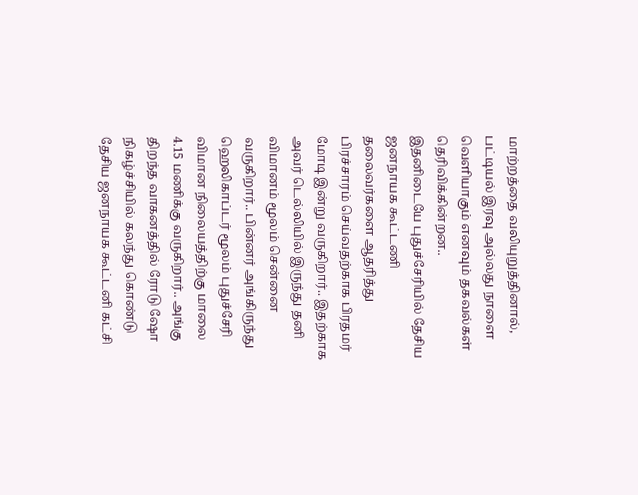மாற்றத்தை வலியுறுத்தினால், பட்டியல் இரவு அல்லது நாளை வெளியாகும் எனவும் தகவல்கள் தெரிவிக்கின்றன..
இதனிடையே புதுச்சேரியில் தேசிய ஜனநாயக கூட்டணி தலைவர்களை ஆதரித்து பிரச்சாரம் செய்வதற்காக பிரதமர் மோடி இன்று வருகிறார்.. இதற்காக அவர் டெல்லியில் இருந்து தனி விமானம் மூலம் சென்னை வருகிறார்.. பின்னர் அங்கிருந்து ஹெலிகாப்டர் மூலம் புதுச்சேரி விமான நிலையத்திற்கு மாலை 4.15 மணிக்கு வருகிறார்.. அங்கு திறந்த வாகனத்தில் ரோடு ஷோ நிகழ்ச்சியில் கலந்து கொண்டு தேசிய ஜனநாயக கூட்டனி கட்சி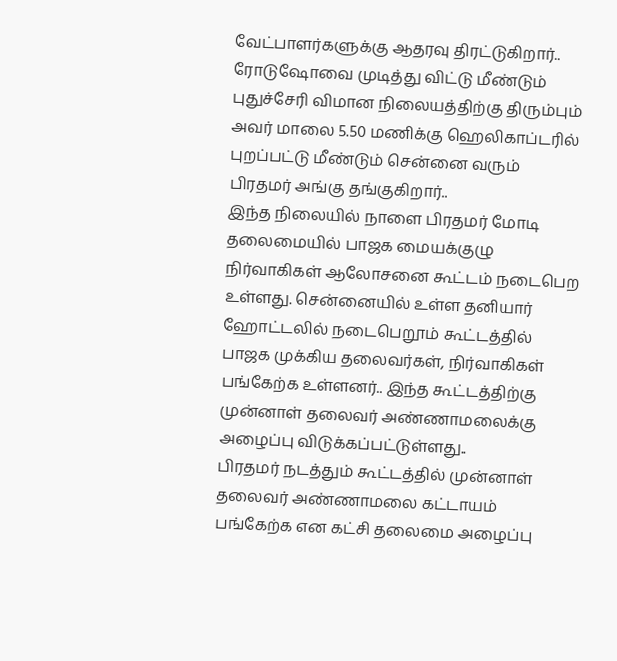வேட்பாளர்களுக்கு ஆதரவு திரட்டுகிறார்..
ரோடுஷோவை முடித்து விட்டு மீண்டும் புதுச்சேரி விமான நிலையத்திற்கு திரும்பும் அவர் மாலை 5.50 மணிக்கு ஹெலிகாப்டரில் புறப்பட்டு மீண்டும் சென்னை வரும் பிரதமர் அங்கு தங்குகிறார்..
இந்த நிலையில் நாளை பிரதமர் மோடி தலைமையில் பாஜக மையக்குழு நிர்வாகிகள் ஆலோசனை கூட்டம் நடைபெற உள்ளது. சென்னையில் உள்ள தனியார் ஹோட்டலில் நடைபெறூம் கூட்டத்தில் பாஜக முக்கிய தலைவர்கள், நிர்வாகிகள் பங்கேற்க உள்ளனர்.. இந்த கூட்டத்திற்கு முன்னாள் தலைவர் அண்ணாமலைக்கு அழைப்பு விடுக்கப்பட்டுள்ளது..
பிரதமர் நடத்தும் கூட்டத்தில் முன்னாள் தலைவர் அண்ணாமலை கட்டாயம் பங்கேற்க என கட்சி தலைமை அழைப்பு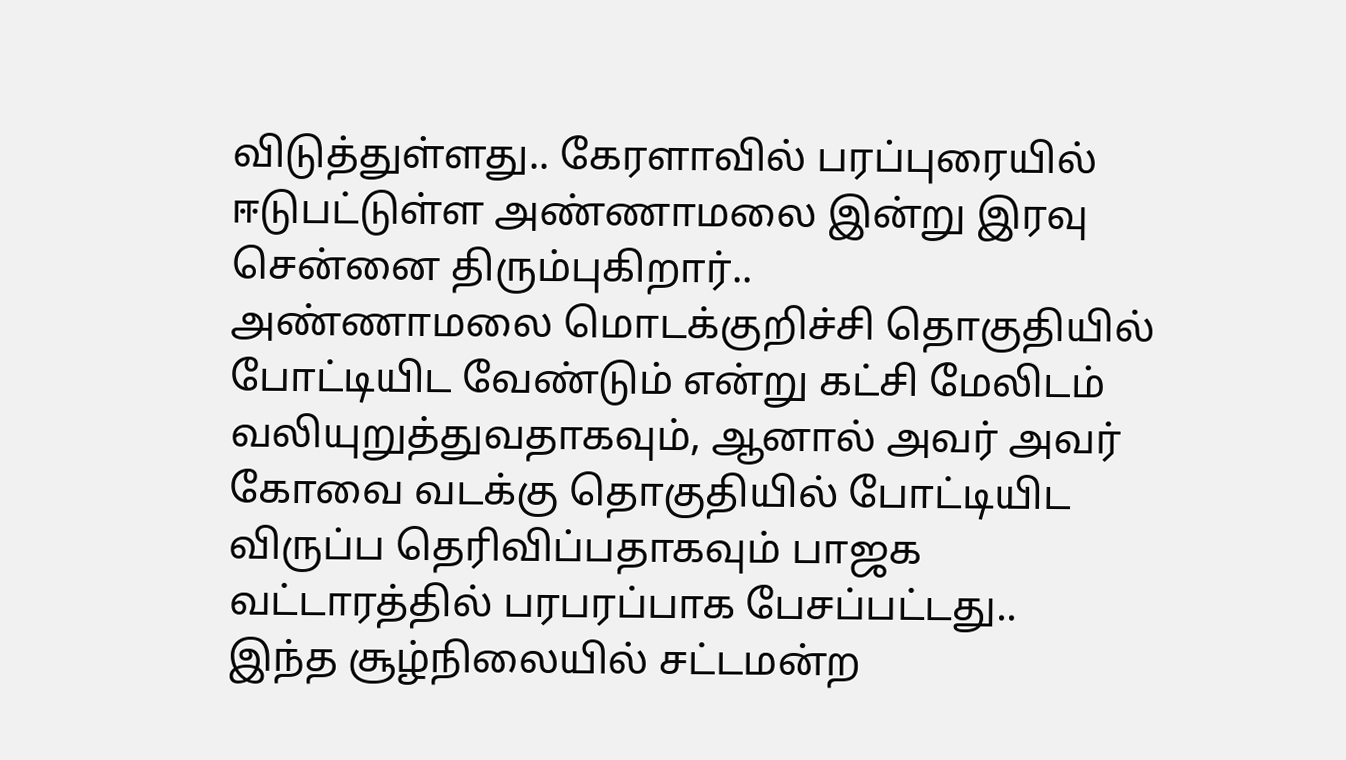விடுத்துள்ளது.. கேரளாவில் பரப்புரையில் ஈடுபட்டுள்ள அண்ணாமலை இன்று இரவு சென்னை திரும்புகிறார்..
அண்ணாமலை மொடக்குறிச்சி தொகுதியில் போட்டியிட வேண்டும் என்று கட்சி மேலிடம் வலியுறுத்துவதாகவும், ஆனால் அவர் அவர் கோவை வடக்கு தொகுதியில் போட்டியிட விருப்ப தெரிவிப்பதாகவும் பாஜக வட்டாரத்தில் பரபரப்பாக பேசப்பட்டது..
இந்த சூழ்நிலையில் சட்டமன்ற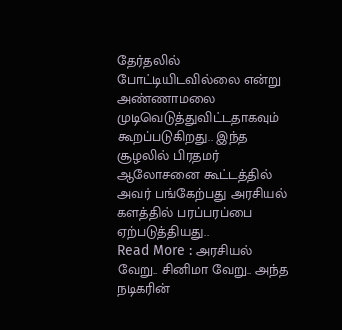தேர்தலில் போட்டியிடவில்லை என்று அண்ணாமலை முடிவெடுத்துவிட்டதாகவும் கூறப்படுகிறது.. இந்த சூழலில் பிரதமர் ஆலோசனை கூட்டத்தில் அவர் பங்கேற்பது அரசியல் களத்தில் பரப்பரப்பை ஏற்படுத்தியது..
Read More : அரசியல் வேறு.. சினிமா வேறு.. அந்த நடிகரின்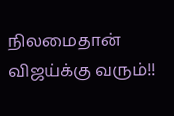நிலமைதான் விஜய்க்கு வரும்!!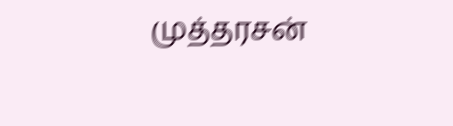முத்தரசன்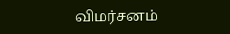விமர்சனம்